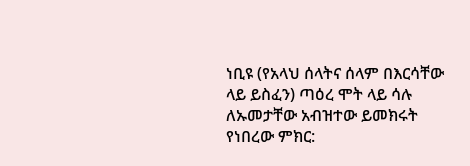ነቢዩ (የአላህ ሰላትና ሰላም በእርሳቸው ላይ ይስፈን) ጣዕረ ሞት ላይ ሳሉ ለኡመታቸው አብዝተው ይመክሩት የነበረው ምክር: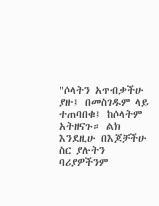"ሶላትን አጥብቃችሁ ያዙ፤ በመስገዱም ላይ ተጠባበቁ፤ ከሶላትም አትዘናጉ። ልክ እንደዚሁ በእጆቻችሁ ስር ያሉትን ባሪያዎችንም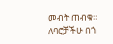መብት ጠብቁ። ለባሮቻችሁ በጎ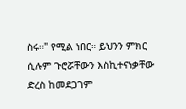ስሩ።" የሚል ነበር። ይህንን ምክር ሲሉም ጉሮሯቸውን እስኪተናነቃቸው ድረስ ከመደጋገም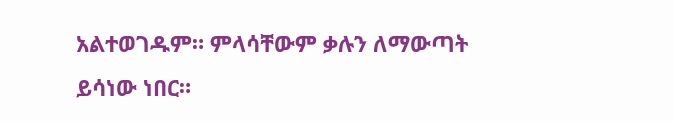አልተወገዱም። ምላሳቸውም ቃሉን ለማውጣት ይሳነው ነበር።